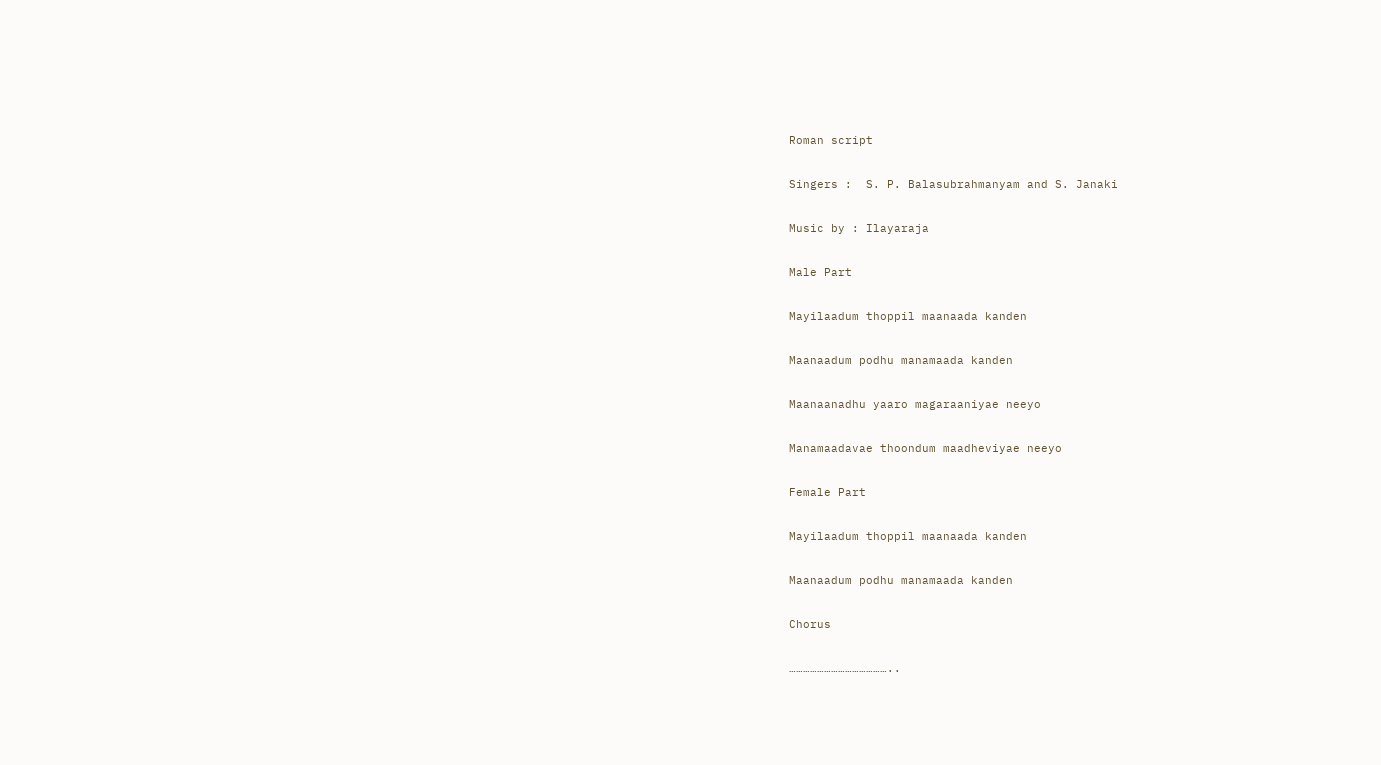Roman script

Singers :  S. P. Balasubrahmanyam and S. Janaki

Music by : Ilayaraja

Male Part

Mayilaadum thoppil maanaada kanden

Maanaadum podhu manamaada kanden

Maanaanadhu yaaro magaraaniyae neeyo

Manamaadavae thoondum maadheviyae neeyo

Female Part

Mayilaadum thoppil maanaada kanden

Maanaadum podhu manamaada kanden

Chorus

……………………………………..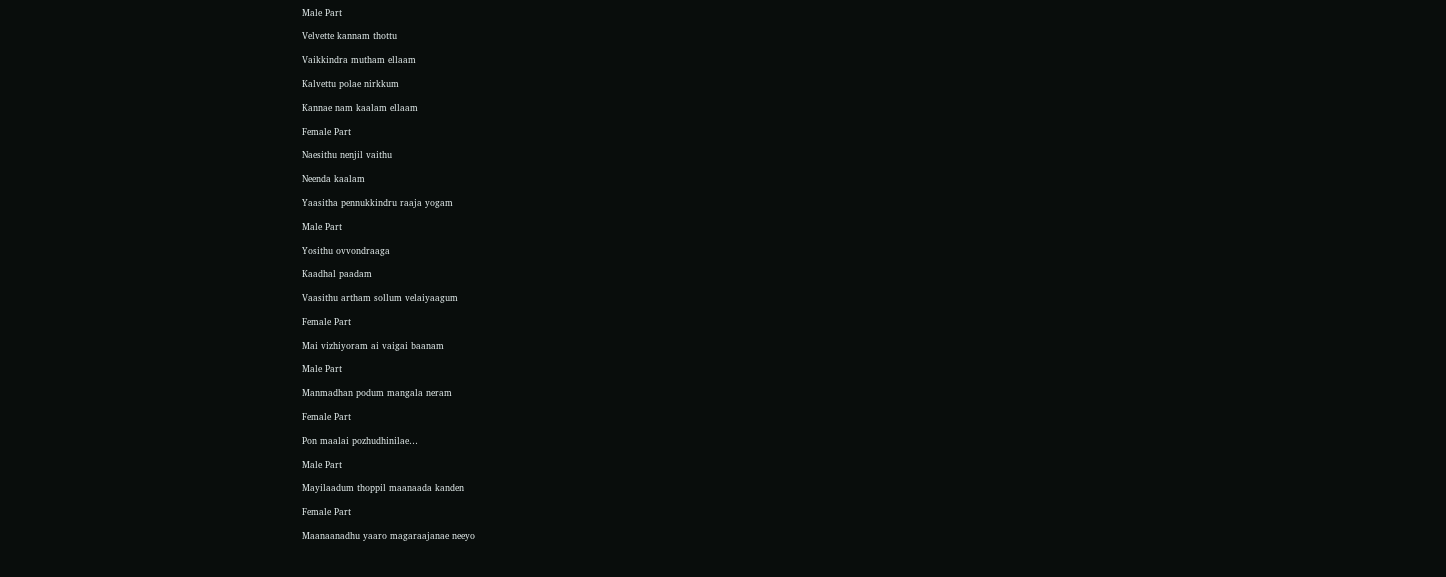Male Part

Velvette kannam thottu

Vaikkindra mutham ellaam

Kalvettu polae nirkkum

Kannae nam kaalam ellaam

Female Part

Naesithu nenjil vaithu

Neenda kaalam

Yaasitha pennukkindru raaja yogam

Male Part

Yosithu ovvondraaga

Kaadhal paadam

Vaasithu artham sollum velaiyaagum

Female Part

Mai vizhiyoram ai vaigai baanam

Male Part

Manmadhan podum mangala neram

Female Part

Pon maalai pozhudhinilae…

Male Part

Mayilaadum thoppil maanaada kanden

Female Part

Maanaanadhu yaaro magaraajanae neeyo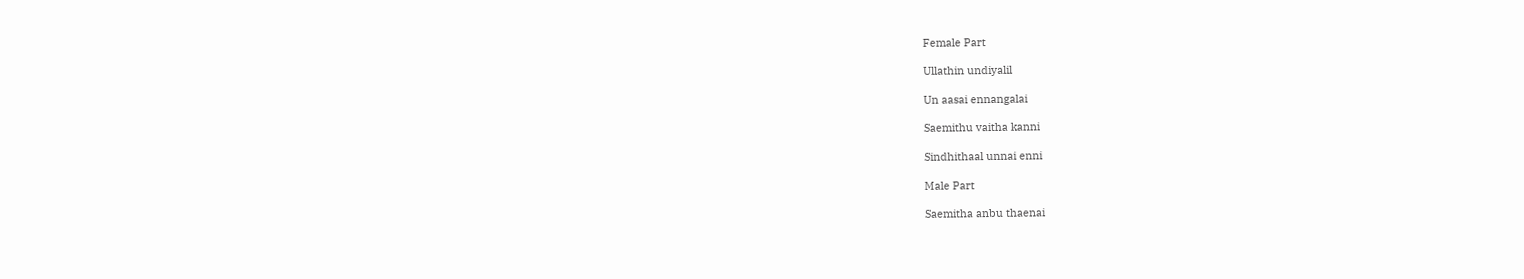Female Part

Ullathin undiyalil

Un aasai ennangalai

Saemithu vaitha kanni

Sindhithaal unnai enni

Male Part

Saemitha anbu thaenai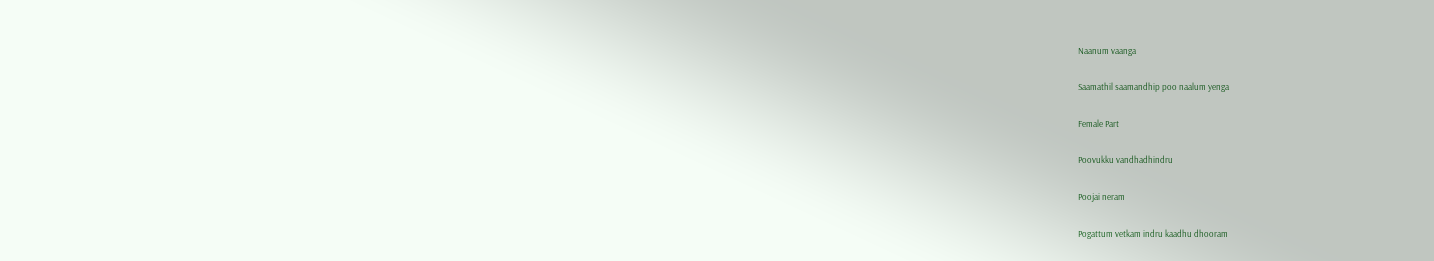Naanum vaanga

Saamathil saamandhip poo naalum yenga

Female Part

Poovukku vandhadhindru

Poojai neram

Pogattum vetkam indru kaadhu dhooram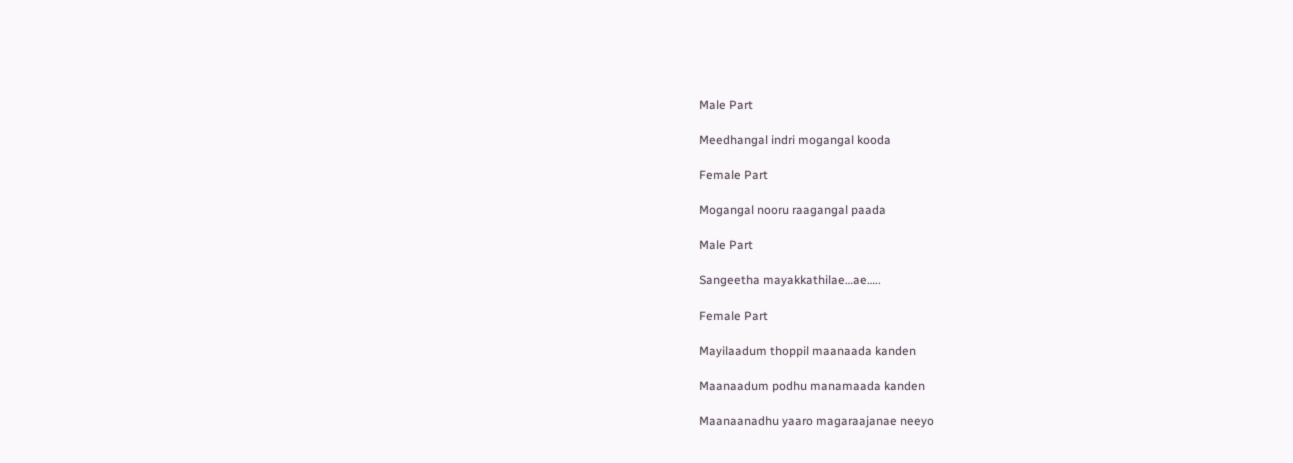Male Part

Meedhangal indri mogangal kooda

Female Part

Mogangal nooru raagangal paada

Male Part

Sangeetha mayakkathilae…ae…..

Female Part

Mayilaadum thoppil maanaada kanden

Maanaadum podhu manamaada kanden

Maanaanadhu yaaro magaraajanae neeyo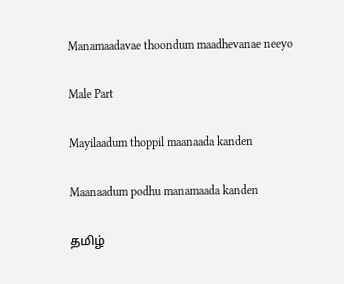Manamaadavae thoondum maadhevanae neeyo

Male Part

Mayilaadum thoppil maanaada kanden

Maanaadum podhu manamaada kanden

தமிழ்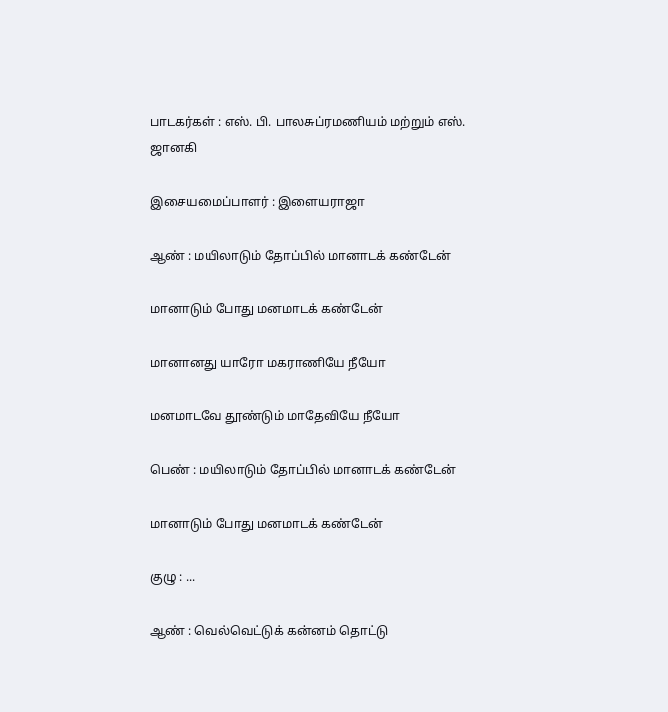பாடகர்கள் : எஸ். பி. பாலசுப்ரமணியம் மற்றும் எஸ். ஜானகி

இசையமைப்பாளர் : இளையராஜா

ஆண் : மயிலாடும் தோப்பில் மானாடக் கண்டேன்

மானாடும் போது மனமாடக் கண்டேன்

மானானது யாரோ மகராணியே நீயோ

மனமாடவே தூண்டும் மாதேவியே நீயோ

பெண் : மயிலாடும் தோப்பில் மானாடக் கண்டேன்

மானாடும் போது மனமாடக் கண்டேன்

குழு : ...

ஆண் : வெல்வெட்டுக் கன்னம் தொட்டு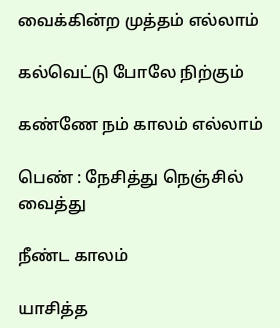வைக்கின்ற முத்தம் எல்லாம்

கல்வெட்டு போலே நிற்கும்

கண்ணே நம் காலம் எல்லாம்

பெண் : நேசித்து நெஞ்சில் வைத்து

நீண்ட காலம்

யாசித்த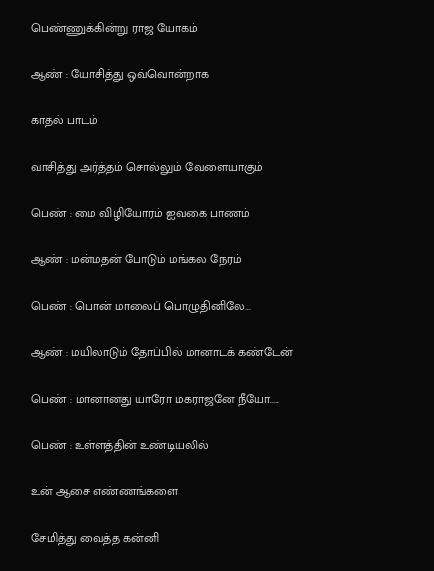பெண்ணுக்கின்று ராஜ யோகம்

ஆண் : யோசித்து ஒவ்வொன்றாக

காதல் பாடம்

வாசித்து அர்த்தம் சொல்லும் வேளையாகும்

பெண் : மை விழியோரம் ஐவகை பாணம்

ஆண் : மன்மதன் போடும் மங்கல நேரம்

பெண் : பொன் மாலைப் பொழுதினிலே...

ஆண் : மயிலாடும் தோப்பில் மானாடக் கண்டேன்

பெண் : மானானது யாரோ மகராஜனே நீயோ.....

பெண் : உள்ளத்தின் உண்டியலில்

உன் ஆசை எண்ணங்களை

சேமித்து வைத்த கன்னி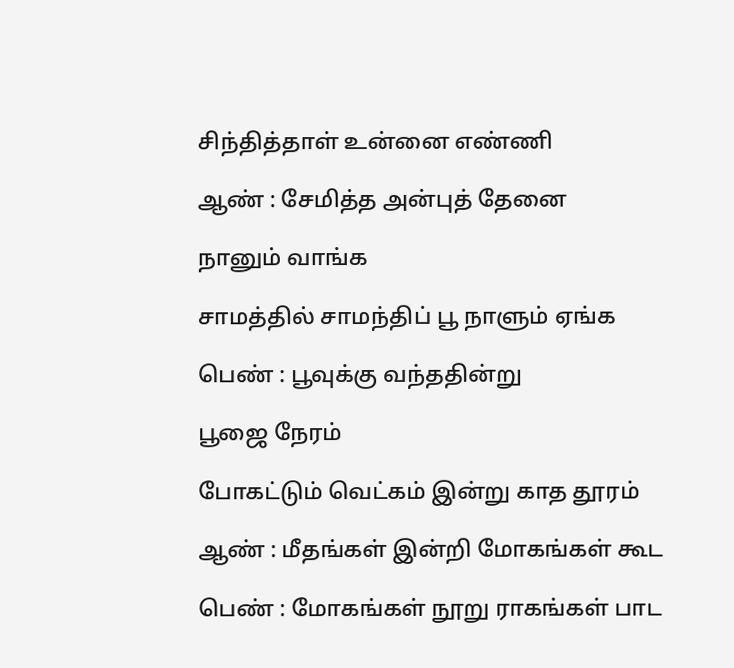சிந்தித்தாள் உன்னை எண்ணி

ஆண் : சேமித்த அன்புத் தேனை

நானும் வாங்க

சாமத்தில் சாமந்திப் பூ நாளும் ஏங்க

பெண் : பூவுக்கு வந்ததின்று

பூஜை நேரம்

போகட்டும் வெட்கம் இன்று காத தூரம்

ஆண் : மீதங்கள் இன்றி மோகங்கள் கூட

பெண் : மோகங்கள் நூறு ராகங்கள் பாட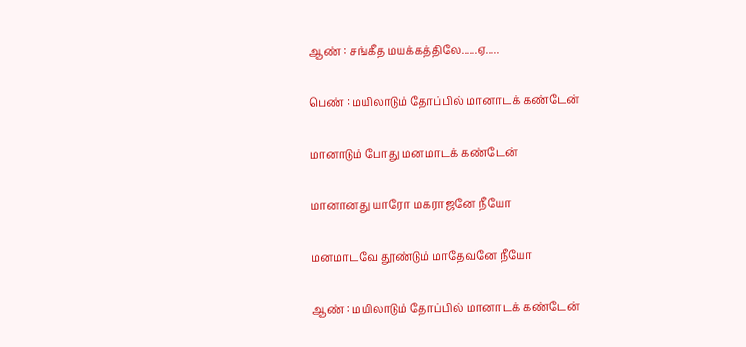ஆண் : சங்கீத மயக்கத்திலே......ஏ.....

பெண் : மயிலாடும் தோப்பில் மானாடக் கண்டேன்

மானாடும் போது மனமாடக் கண்டேன்

மானானது யாரோ மகராஜனே நீயோ

மனமாடவே தூண்டும் மாதேவனே நீயோ

ஆண் : மயிலாடும் தோப்பில் மானாடக் கண்டேன்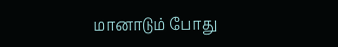மானாடும் போது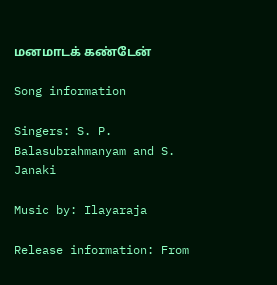மனமாடக் கண்டேன்

Song information

Singers: S. P. Balasubrahmanyam and S. Janaki

Music by: Ilayaraja

Release information: From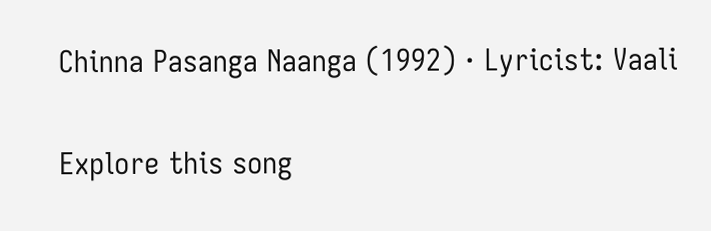Chinna Pasanga Naanga (1992) · Lyricist: Vaali

Explore this song